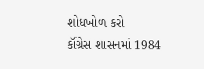શોધખોળ કરો
કૉંગ્રેસ શાસનમાં 1984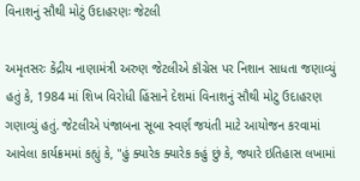વિનાશનું સૌથી મોટું ઉદાહરણઃ જેટલી

અમૃતસરઃ કેંદ્રીય નાણામંત્રી અરુણ જેટલીએ કૉંગ્રેસ પર નિશાન સાધતા જણાવ્યું હતું કે, 1984 માં શિખ વિરોધી હિંસાને દેશમાં વિનાશનું સૌથી મોટુ ઉદાહરણ ગણાવ્યું હતું. જેટલીએ પંજાબના સૂબા સ્વર્ણ જયંતી માટે આયોજન કરવામાં આવેલા કાર્યક્રમમાં કહ્યું કે, "હું ક્યારેક ક્યારેક કહું છું કે, જ્યારે ઇતિહાસ લખામાં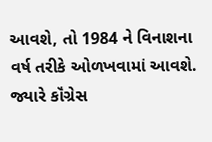આવશે, તો 1984 ને વિનાશના વર્ષ તરીકે ઓળખવામાં આવશે. જ્યારે કૉંગ્રેસ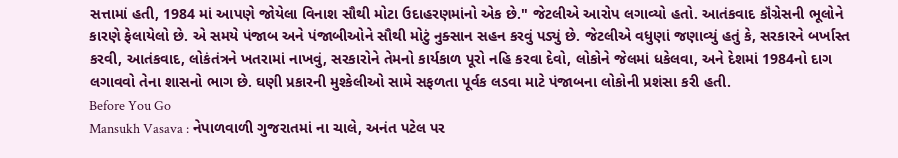સત્તામાં હતી, 1984 માં આપણે જોયેલા વિનાશ સૌથી મોટા ઉદાહરણમાંનો એક છે." જેટલીએ આરોપ લગાવ્યો હતો. આતંકવાદ કૉંગ્રેસની ભૂલોને કારણે ફેલાયેલો છે. એ સમયે પંજાબ અને પંજાબીઓને સૌથી મોટું નુક્સાન સહન કરવું પડ્યું છે. જેટલીએ વધુણાં જણાવ્યું હતું કે, સરકારને બર્ખાસ્ત કરવી, આતંકવાદ, લોકંતંત્રને ખતરામાં નાખવું, સરકારોને તેમનો કાર્યકાળ પૂરો નહિ કરવા દેવો, લોકોને જેલમાં ધકેલવા, અને દેશમાં 1984નો દાગ લગાવવો તેના શાસનો ભાગ છે. ઘણી પ્રકારની મુશ્કેલીઓ સામે સફળતા પૂર્વક લડવા માટે પંજાબના લોકોની પ્રશંસા કરી હતી.
Before You Go
Mansukh Vasava : નેપાળવાળી ગુજરાતમાં ના ચાલે, અનંત પટેલ પર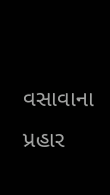વસાવાના પ્રહાર